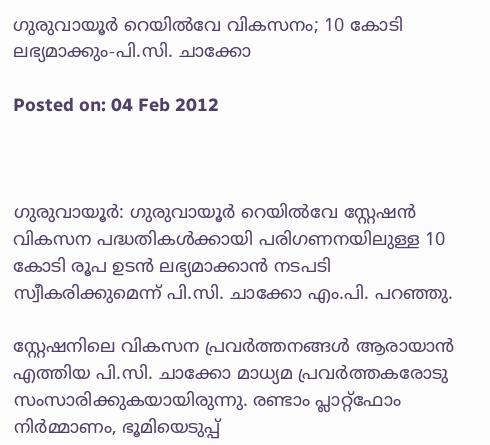ഗുരുവായൂര്‍ റെയില്‍വേ വികസനം; 10 കോടി ലഭ്യമാക്കും-പി.സി. ചാക്കോ

Posted on: 04 Feb 2012



ഗുരുവായൂര്‍: ഗുരുവായൂര്‍ റെയില്‍വേ സ്റ്റേഷന്‍ വികസന പദ്ധതികള്‍ക്കായി പരിഗണനയിലുള്ള 10 കോടി രൂപ ഉടന്‍ ലഭ്യമാക്കാന്‍ നടപടി സ്വീകരിക്കുമെന്ന് പി.സി. ചാക്കോ എം.പി. പറഞ്ഞു.

സ്റ്റേഷനിലെ വികസന പ്രവര്‍ത്തനങ്ങള്‍ ആരായാന്‍ എത്തിയ പി.സി. ചാക്കോ മാധ്യമ പ്രവര്‍ത്തകരോടു സംസാരിക്കുകയായിരുന്നു. രണ്ടാം പ്ലാറ്റ്‌ഫോം നിര്‍മ്മാണം, ഭൂമിയെടുപ്പ്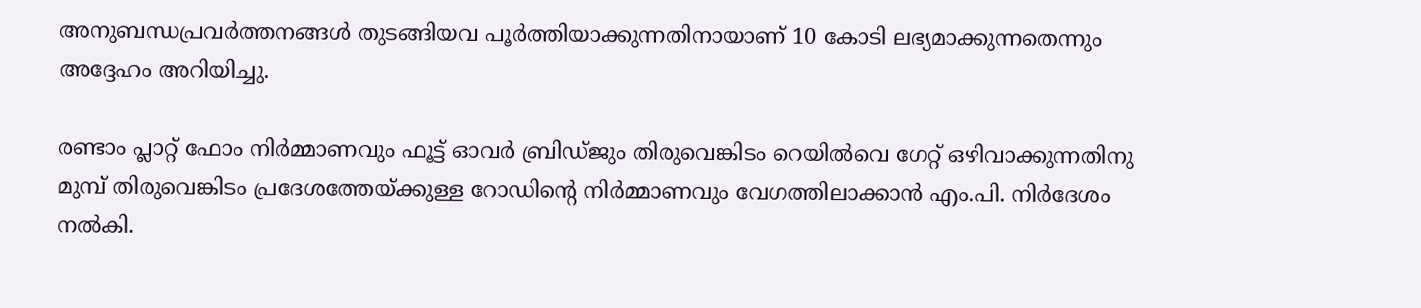അനുബന്ധപ്രവര്‍ത്തനങ്ങള്‍ തുടങ്ങിയവ പൂര്‍ത്തിയാക്കുന്നതിനായാണ് 10 കോടി ലഭ്യമാക്കുന്നതെന്നും അദ്ദേഹം അറിയിച്ചു.

രണ്ടാം പ്ലാറ്റ് ഫോം നിര്‍മ്മാണവും ഫൂട്ട് ഓവര്‍ ബ്രിഡ്ജും തിരുവെങ്കിടം റെയില്‍വെ ഗേറ്റ് ഒഴിവാക്കുന്നതിനു മുമ്പ് തിരുവെങ്കിടം പ്രദേശത്തേയ്ക്കുള്ള റോഡിന്റെ നിര്‍മ്മാണവും വേഗത്തിലാക്കാന്‍ എം.പി. നിര്‍ദേശം നല്‍കി.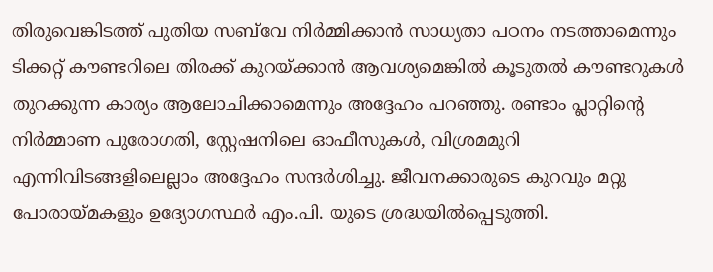തിരുവെങ്കിടത്ത് പുതിയ സബ്‌വേ നിര്‍മ്മിക്കാന്‍ സാധ്യതാ പഠനം നടത്താമെന്നും ടിക്കറ്റ് കൗണ്ടറിലെ തിരക്ക് കുറയ്ക്കാന്‍ ആവശ്യമെങ്കില്‍ കൂടുതല്‍ കൗണ്ടറുകള്‍ തുറക്കുന്ന കാര്യം ആലോചിക്കാമെന്നും അദ്ദേഹം പറഞ്ഞു. രണ്ടാം പ്ലാറ്റിന്റെ നിര്‍മ്മാണ പുരോഗതി, സ്റ്റേഷനിലെ ഓഫീസുകള്‍, വിശ്രമമുറി എന്നിവിടങ്ങളിലെല്ലാം അദ്ദേഹം സന്ദര്‍ശിച്ചു. ജീവനക്കാരുടെ കുറവും മറ്റു പോരായ്മകളും ഉദ്യോഗസ്ഥര്‍ എം.പി. യുടെ ശ്രദ്ധയില്‍പ്പെടുത്തി.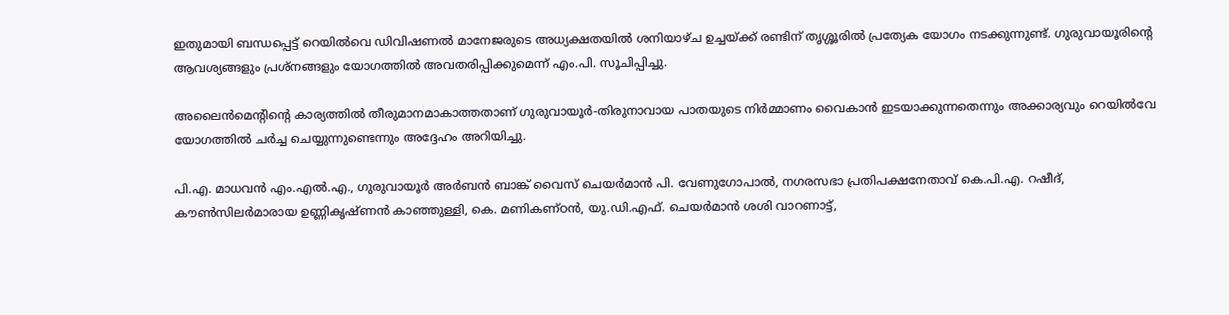ഇതുമായി ബന്ധപ്പെട്ട് റെയില്‍വെ ഡിവിഷണല്‍ മാനേജരുടെ അധ്യക്ഷതയില്‍ ശനിയാഴ്ച ഉച്ചയ്ക്ക് രണ്ടിന് തൃശ്ശൂരില്‍ പ്രത്യേക യോഗം നടക്കുന്നുണ്ട്. ഗുരുവായൂരിന്റെ ആവശ്യങ്ങളും പ്രശ്‌നങ്ങളും യോഗത്തില്‍ അവതരിപ്പിക്കുമെന്ന് എം.പി. സൂചിപ്പിച്ചു.

അലൈന്‍മെന്റിന്റെ കാര്യത്തില്‍ തീരുമാനമാകാത്തതാണ് ഗുരുവായൂര്‍-തിരുനാവായ പാതയുടെ നിര്‍മ്മാണം വൈകാന്‍ ഇടയാക്കുന്നതെന്നും അക്കാര്യവും റെയില്‍വേ യോഗത്തില്‍ ചര്‍ച്ച ചെയ്യുന്നുണ്ടെന്നും അദ്ദേഹം അറിയിച്ചു.

പി.എ. മാധവന്‍ എം.എല്‍.എ., ഗുരുവായൂര്‍ അര്‍ബന്‍ ബാങ്ക് വൈസ് ചെയര്‍മാന്‍ പി. വേണുഗോപാല്‍, നഗരസഭാ പ്രതിപക്ഷനേതാവ് കെ.പി.എ. റഷീദ്, കൗണ്‍സിലര്‍മാരായ ഉണ്ണികൃഷ്ണന്‍ കാഞ്ഞുള്ളി, കെ. മണികണ്ഠന്‍, യു.ഡി.എഫ്. ചെയര്‍മാന്‍ ശശി വാറണാട്ട്,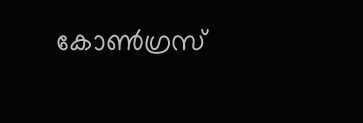കോണ്‍ഗ്രസ്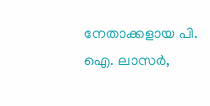നേതാക്കളായ പി. ഐ. ലാസര്‍,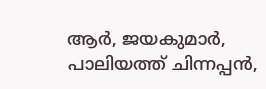ആര്‍, ജയകുമാര്‍, പാലിയത്ത് ചിന്നപ്പന്‍,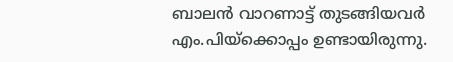ബാലന്‍ വാറണാട്ട് തുടങ്ങിയവര്‍ എം.പിയ്‌ക്കൊപ്പം ഉണ്ടായിരുന്നു.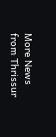More News from Thrissur